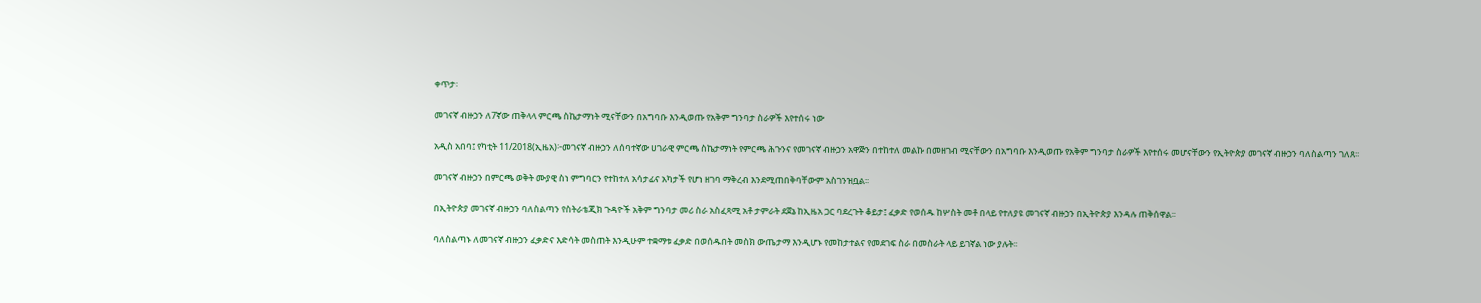ቀጥታ፡

መገናኛ ብዙኃን ለ7ኛው ጠቅላላ ምርጫ ስኬታማነት ሚናቸውን በአግባቡ እንዲወጡ የአቅም ግንባታ ስራዎች እየተሰሩ ነው

አዲስ አበባ፤ የካቲት 11/2018(ኢዜአ)፦መገናኛ ብዙኃን ለሰባተኛው ሀገራዊ ምርጫ ስኬታማነት የምርጫ ሕጉንና የመገናኛ ብዙኃን አዋጅን በተከተለ መልኩ በመዘገብ ሚናቸውን በአግባቡ እንዲወጡ የአቅም ግንባታ ስራዎች እየተሰሩ መሆናቸውን የኢትዮጵያ መገናኛ ብዙኃን ባለስልጣን ገለጸ፡፡

መገናኛ ብዙኃን በምርጫ ወቅት ሙያዊ ስነ ምግባርን የተከተለ አሳታፊና አካታች የሆነ ዘገባ ማቅረብ እንደሚጠበቅባቸውም አስገንዝቧል፡፡

በኢትዮጵያ መገናኛ ብዙኃን ባለስልጣን የስትራቴጂክ ጉዳዮች አቅም ግንባታ መሪ ስራ አስፈጻሚ አቶ ታምራት ደጀኔ ከኢዜአ ጋር ባደረጉት ቆይታ፤ ፈቃድ የወሰዱ ከሦስት መቶ በላይ የተለያዩ መገናኛ ብዙኃን በኢትዮጵያ እንዳሉ ጠቅሰዋል፡፡

ባለስልጣኑ ለመገናኛ ብዙኃን ፈቃድና እድሳት መስጠት እንዲሁም ተቋማቱ ፈቃድ በወሰዱበት መስክ ውጤታማ እንዲሆኑ የመከታተልና የመደገፍ ስራ በመስራት ላይ ይገኛል ነው ያሉት፡፡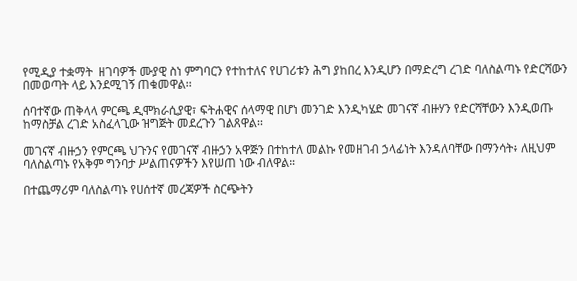የሚዲያ ተቋማት  ዘገባዎች ሙያዊ ስነ ምግባርን የተከተለና የሀገሪቱን ሕግ ያከበረ እንዲሆን በማድረግ ረገድ ባለስልጣኑ የድርሻውን በመወጣት ላይ እንደሚገኝ ጠቁመዋል፡፡

ሰባተኛው ጠቅላላ ምርጫ ዲሞክራሲያዊ፣ ፍትሐዊና ሰላማዊ በሆነ መንገድ እንዲካሄድ መገናኛ ብዙሃን የድርሻቸውን እንዲወጡ ከማስቻል ረገድ አስፈላጊው ዝግጅት መደረጉን ገልጸዋል፡፡

መገናኛ ብዙኃን የምርጫ ህጉንና የመገናኛ ብዙኃን አዋጅን በተከተለ መልኩ የመዘገብ ኃላፊነት እንዳለባቸው በማንሳት፥ ለዚህም ባለስልጣኑ የአቅም ግንባታ ሥልጠናዎችን እየሠጠ ነው ብለዋል።

በተጨማሪም ባለስልጣኑ የሀሰተኛ መረጃዎች ስርጭትን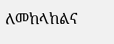ለመከላከልና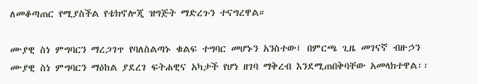ለመቆጣጠር የሚያስችል የቴክኖሎጂ ዝግጅት ማድረጉን ተናግረዋል።

ሙያዊ ስነ ምግባርን ማረጋገጥ የባለስልጣኑ ቁልፍ ተግባር መሆኑን አንስተው፤ በምርጫ ጊዜ መገናኛ ብዙኃን ሙያዊ ስነ ምግባርን ማዕከል ያደረገ ፍትሐዊና አካታች የሆነ ዘገባ ማቅረብ እንደሚጠበቅባቸው አመላክተዋል፡፡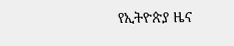የኢትዮጵያ ዜና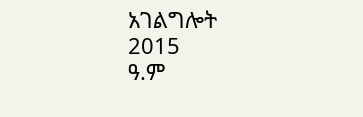አገልግሎት
2015
ዓ.ም